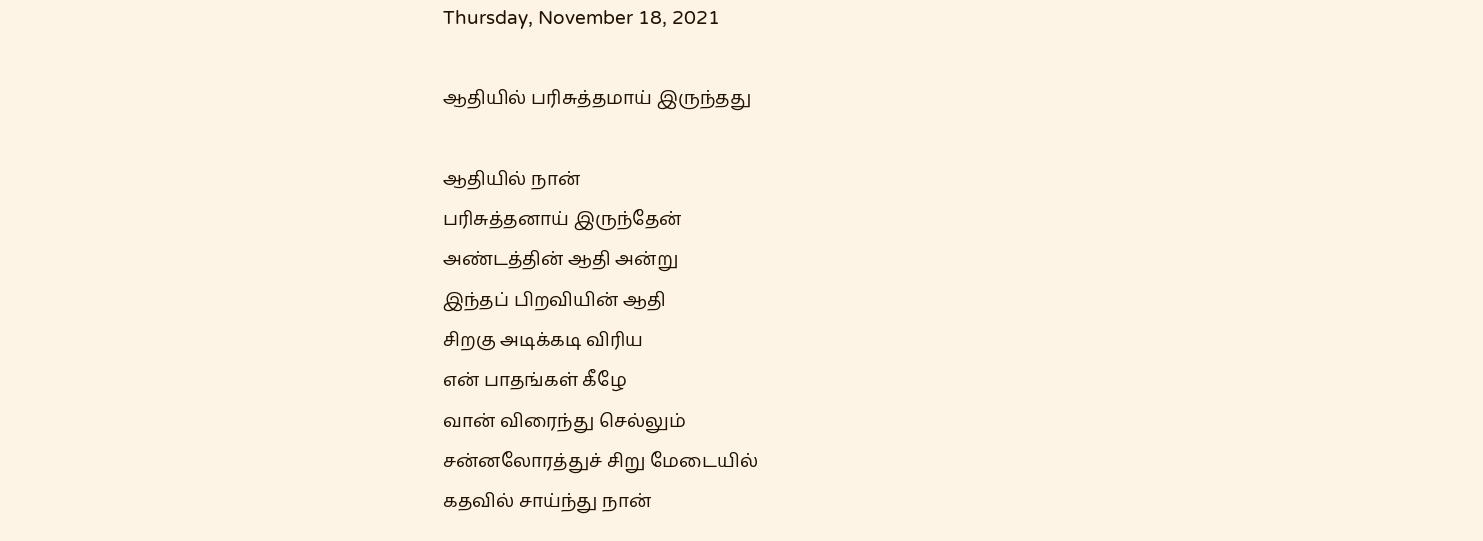Thursday, November 18, 2021

ஆதியில் பரிசுத்தமாய் இருந்தது

ஆதியில் நான்
பரிசுத்தனாய் இருந்தேன்
அண்டத்தின் ஆதி அன்று
இந்தப் பிறவியின் ஆதி
சிறகு அடிக்கடி விரிய
என் பாதங்கள் கீழே
வான் விரைந்து செல்லும்
சன்னலோரத்துச் சிறு மேடையில்
கதவில் சாய்ந்து நான்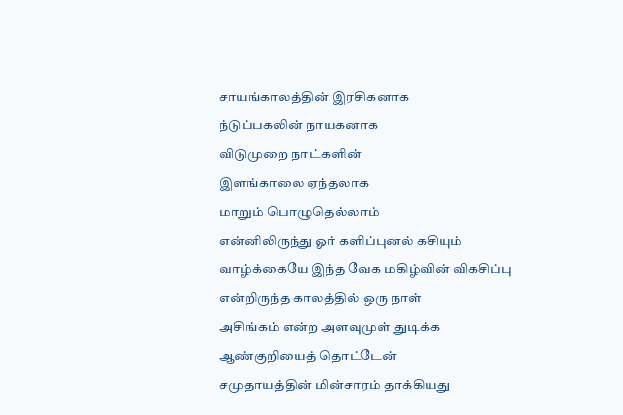சாயங்காலத்தின் இரசிகனாக
ந்டுப்பகலின் நாயகனாக
விடுமுறை நாட்களின்
இளங்காலை ஏந்தலாக
மாறும் பொழுதெல்லாம்
என்னிலிருந்து ஓர் களிப்புனல் கசியும்
வாழ்க்கையே இந்த வேக மகிழ்வின் விகசிப்பு
என்றிருந்த காலத்தில் ஒரு நாள்
அசிங்கம் என்ற அளவுமுள் துடிக்க
ஆண்குறியைத் தொட்டேன்
சமுதாயத்தின் மின்சாரம் தாக்கியது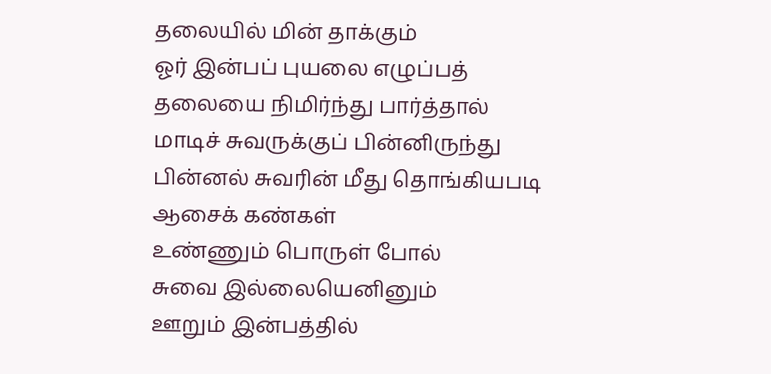தலையில் மின் தாக்கும்
ஓர் இன்பப் புயலை எழுப்பத்
தலையை நிமிர்ந்து பார்த்தால்
மாடிச் சுவருக்குப் பின்னிருந்து
பின்னல் சுவரின் மீது தொங்கியபடி
ஆசைக் கண்கள்
உண்ணும் பொருள் போல்
சுவை இல்லையெனினும்
ஊறும் இன்பத்தில்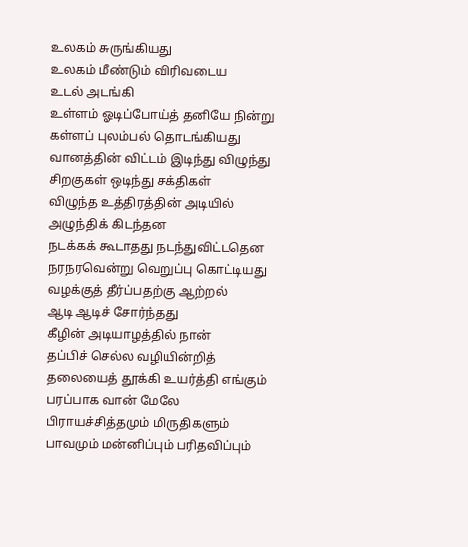உலகம் சுருங்கியது
உலகம் மீண்டும் விரிவடைய
உடல் அடங்கி
உள்ளம் ஓடிப்போய்த் தனியே நின்று
கள்ளப் புலம்பல் தொடங்கியது
வானத்தின் விட்டம் இடிந்து விழுந்து
சிறகுகள் ஒடிந்து சக்திகள்
விழுந்த உத்திரத்தின் அடியில்
அழுந்திக் கிடந்தன
நடக்கக் கூடாதது நடந்துவிட்டதென
நரநரவென்று வெறுப்பு கொட்டியது
வழக்குத் தீர்ப்பதற்கு ஆற்றல்
ஆடி ஆடிச் சோர்ந்தது
கீழின் அடியாழத்தில் நான்
தப்பிச் செல்ல வழியின்றித்
தலையைத் தூக்கி உயர்த்தி எங்கும்
பரப்பாக வான் மேலே
பிராயச்சித்தமும் மிருதிகளும்
பாவமும் மன்னிப்பும் பரிதவிப்பும்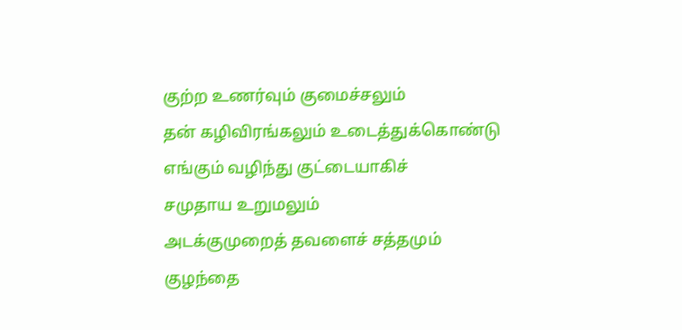குற்ற உணர்வும் குமைச்சலும்
தன் கழிவிரங்கலும் உடைத்துக்கொண்டு
எங்கும் வழிந்து குட்டையாகிச்
சமுதாய உறுமலும்
அடக்குமுறைத் தவளைச் சத்தமும்
குழந்தை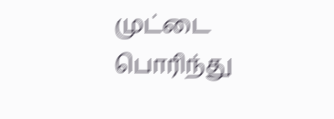முட்டை பொரிந்து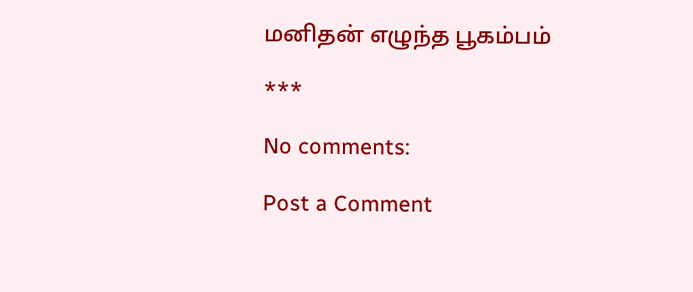மனிதன் எழுந்த பூகம்பம்

***

No comments:

Post a Comment